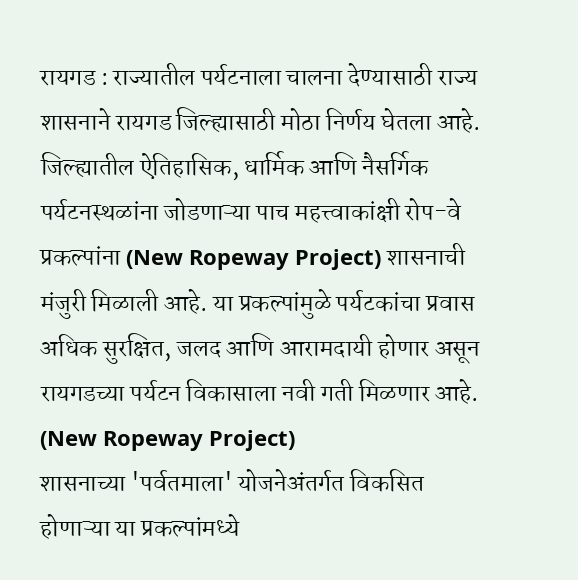रायगड : राज्यातील पर्यटनाला चालना देण्यासाठी राज्य शासनाने रायगड जिल्ह्यासाठी मोठा निर्णय घेतला आहे. जिल्ह्यातील ऐतिहासिक, धार्मिक आणि नैसर्गिक पर्यटनस्थळांना जोडणाऱ्या पाच महत्त्वाकांक्षी रोप-वे प्रकल्पांना (New Ropeway Project) शासनाची मंजुरी मिळाली आहे. या प्रकल्पांमुळे पर्यटकांचा प्रवास अधिक सुरक्षित, जलद आणि आरामदायी होणार असून रायगडच्या पर्यटन विकासाला नवी गती मिळणार आहे. (New Ropeway Project)
शासनाच्या 'पर्वतमाला' योजनेअंतर्गत विकसित होणाऱ्या या प्रकल्पांमध्ये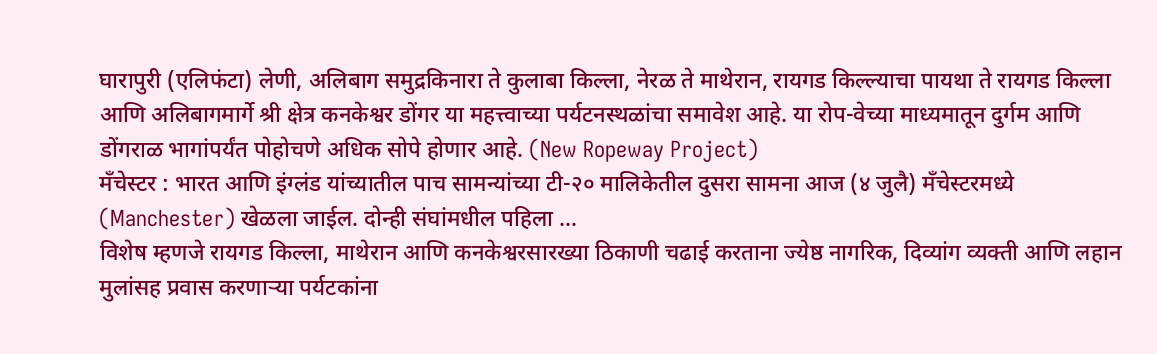घारापुरी (एलिफंटा) लेणी, अलिबाग समुद्रकिनारा ते कुलाबा किल्ला, नेरळ ते माथेरान, रायगड किल्ल्याचा पायथा ते रायगड किल्ला आणि अलिबागमार्गे श्री क्षेत्र कनकेश्वर डोंगर या महत्त्वाच्या पर्यटनस्थळांचा समावेश आहे. या रोप-वेच्या माध्यमातून दुर्गम आणि डोंगराळ भागांपर्यंत पोहोचणे अधिक सोपे होणार आहे. (New Ropeway Project)
मँचेस्टर : भारत आणि इंग्लंड यांच्यातील पाच सामन्यांच्या टी-२० मालिकेतील दुसरा सामना आज (४ जुलै) मँचेस्टरमध्ये (Manchester) खेळला जाईल. दोन्ही संघांमधील पहिला ...
विशेष म्हणजे रायगड किल्ला, माथेरान आणि कनकेश्वरसारख्या ठिकाणी चढाई करताना ज्येष्ठ नागरिक, दिव्यांग व्यक्ती आणि लहान मुलांसह प्रवास करणाऱ्या पर्यटकांना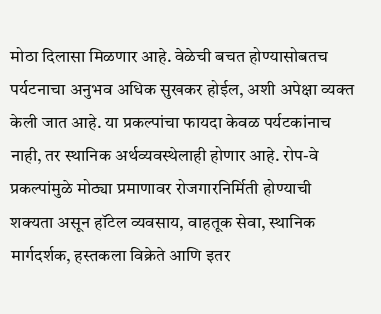मोठा दिलासा मिळणार आहे. वेळेची बचत होण्यासोबतच पर्यटनाचा अनुभव अधिक सुखकर होईल, अशी अपेक्षा व्यक्त केली जात आहे. या प्रकल्पांचा फायदा केवळ पर्यटकांनाच नाही, तर स्थानिक अर्थव्यवस्थेलाही होणार आहे. रोप-वे प्रकल्पांमुळे मोठ्या प्रमाणावर रोजगारनिर्मिती होण्याची शक्यता असून हॉटेल व्यवसाय, वाहतूक सेवा, स्थानिक मार्गदर्शक, हस्तकला विक्रेते आणि इतर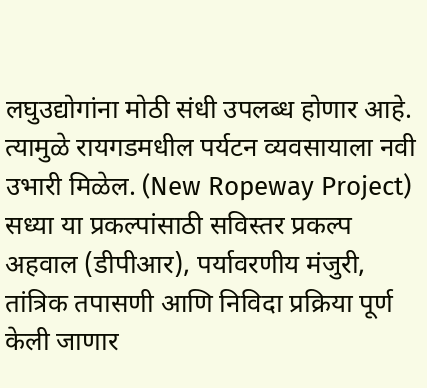लघुउद्योगांना मोठी संधी उपलब्ध होणार आहे. त्यामुळे रायगडमधील पर्यटन व्यवसायाला नवी उभारी मिळेल. (New Ropeway Project)
सध्या या प्रकल्पांसाठी सविस्तर प्रकल्प अहवाल (डीपीआर), पर्यावरणीय मंजुरी, तांत्रिक तपासणी आणि निविदा प्रक्रिया पूर्ण केली जाणार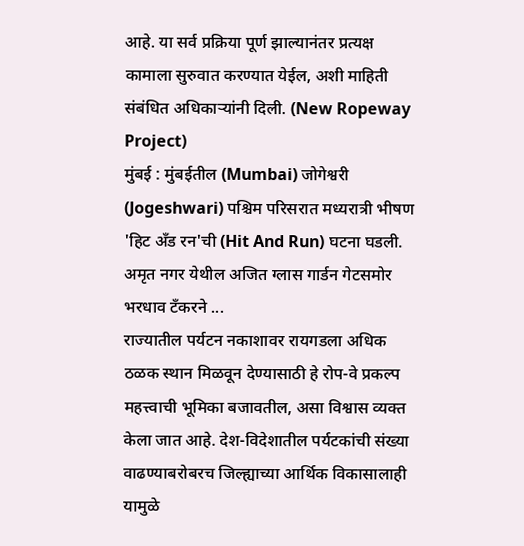आहे. या सर्व प्रक्रिया पूर्ण झाल्यानंतर प्रत्यक्ष कामाला सुरुवात करण्यात येईल, अशी माहिती संबंधित अधिकाऱ्यांनी दिली. (New Ropeway Project)
मुंबई : मुंबईतील (Mumbai) जोगेश्वरी (Jogeshwari) पश्चिम परिसरात मध्यरात्री भीषण 'हिट अँड रन'ची (Hit And Run) घटना घडली. अमृत नगर येथील अजित ग्लास गार्डन गेटसमोर भरधाव टँकरने ...
राज्यातील पर्यटन नकाशावर रायगडला अधिक ठळक स्थान मिळवून देण्यासाठी हे रोप-वे प्रकल्प महत्त्वाची भूमिका बजावतील, असा विश्वास व्यक्त केला जात आहे. देश-विदेशातील पर्यटकांची संख्या वाढण्याबरोबरच जिल्ह्याच्या आर्थिक विकासालाही यामुळे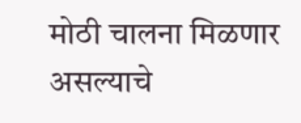मोठी चालना मिळणार असल्याचे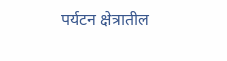पर्यटन क्षेत्रातील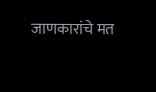जाणकारांचे मत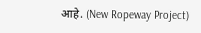आहे. (New Ropeway Project)